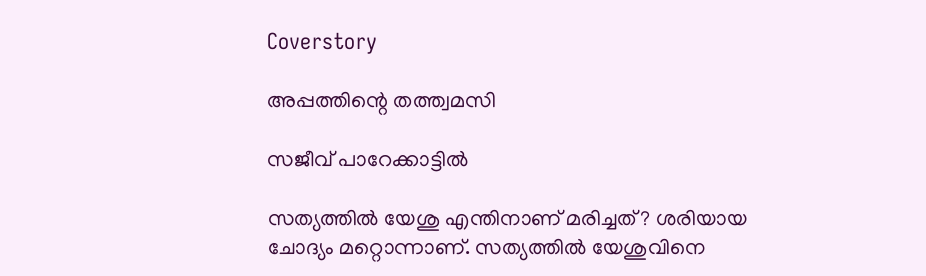Coverstory

അപ്പത്തിന്റെ തത്ത്വമസി

സജീവ് പാറേക്കാട്ടില്‍

സത്യത്തിൽ യേശു എന്തിനാണ് മരിച്ചത്? ശരിയായ ചോദ്യം മറ്റൊന്നാണ്. സത്യത്തിൽ യേശുവിനെ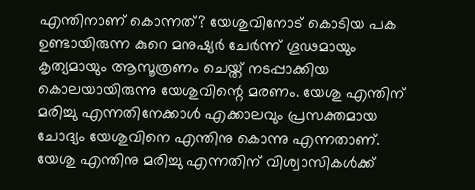എന്തിനാണ് കൊന്നത്? യേശുവിനോട് കൊടിയ പക ഉണ്ടായിരുന്ന കുറെ മനുഷ്യർ ചേർന്ന് ഗൂഢമായും കൃത്യമായും ആസൂത്രണം ചെയ്ത് നടപ്പാക്കിയ കൊലയായിരുന്നു യേശുവിന്റെ മരണം. യേശു എന്തിന് മരിച്ചു എന്നതിനേക്കാൾ എക്കാലവും പ്രസക്തമായ ചോദ്യം യേശുവിനെ എന്തിനു കൊന്നു എന്നതാണ്. യേശു എന്തിനു മരിച്ചു എന്നതിന് വിശ്വാസികൾക്ക്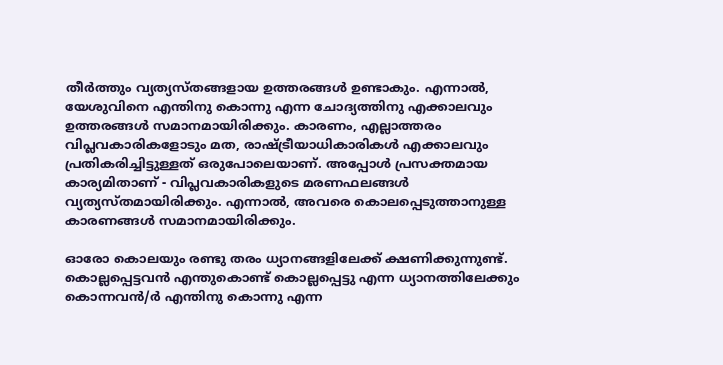തീർത്തും വ്യത്യസ്തങ്ങളായ ഉത്തരങ്ങൾ ഉണ്ടാകും. എന്നാൽ, യേശുവിനെ എന്തിനു കൊന്നു എന്ന ചോദ്യത്തിനു എക്കാലവും ഉത്തരങ്ങൾ സമാനമായിരിക്കും. കാരണം, എല്ലാത്തരം വിപ്ലവകാരികളോടും മത, രാഷ്ട്രീയാധികാരികൾ എക്കാലവും പ്രതികരിച്ചിട്ടുള്ളത് ഒരുപോലെയാണ്. അപ്പോൾ പ്രസക്തമായ കാര്യമിതാണ് - വിപ്ലവകാരികളുടെ മരണഫലങ്ങൾ വ്യത്യസ്തമായിരിക്കും. എന്നാൽ, അവരെ കൊലപ്പെടുത്താനുള്ള കാരണങ്ങൾ സമാനമായിരിക്കും.

ഓരോ കൊലയും രണ്ടു തരം ധ്യാനങ്ങളിലേക്ക് ക്ഷണിക്കുന്നുണ്ട്. കൊല്ലപ്പെട്ടവൻ എന്തുകൊണ്ട് കൊല്ലപ്പെട്ടു എന്ന ധ്യാനത്തിലേക്കും കൊന്നവൻ/ർ എന്തിനു കൊന്നു എന്ന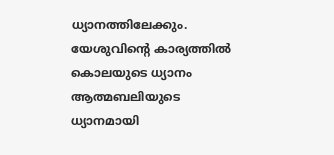ധ്യാനത്തിലേക്കും. യേശുവിന്റെ കാര്യത്തിൽ കൊലയുടെ ധ്യാനം ആത്മബലിയുടെ ധ്യാനമായി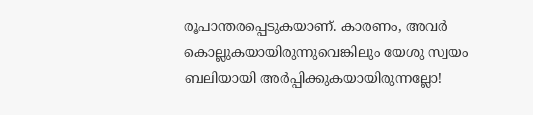രൂപാന്തരപ്പെടുകയാണ്. കാരണം, അവർ കൊല്ലുകയായിരുന്നുവെങ്കിലും യേശു സ്വയം ബലിയായി അർപ്പിക്കുകയായിരുന്നല്ലോ!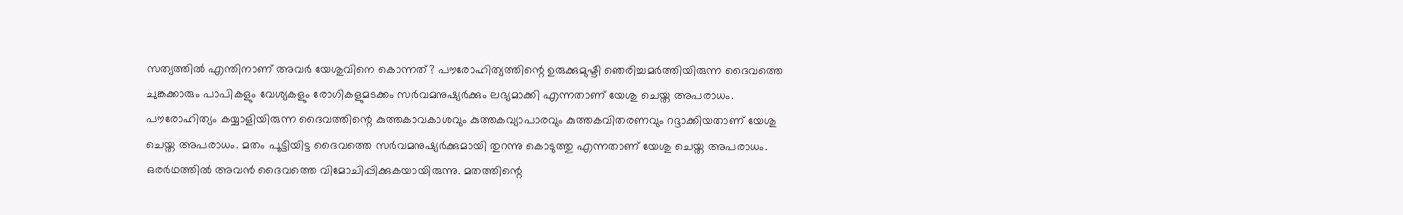സത്യത്തിൽ എന്തിനാണ് അവർ യേശുവിനെ കൊന്നത്? പൗരോഹിത്യത്തിന്റെ ഉരുക്കുമുഷ്ടി ഞെരിച്ചമർത്തിയിരുന്ന ദൈവത്തെ ചുങ്കക്കാരും പാപികളും വേശ്യകളും രോഗികളുമടക്കം സർവമനുഷ്യർക്കും ലഭ്യമാക്കി എന്നതാണ് യേശു ചെയ്ത അപരാധം. പൗരോഹിത്യം കയ്യാളിയിരുന്ന ദൈവത്തിന്റെ കുത്തകാവകാശവും കുത്തകവ്യാപാരവും കുത്തകവിതരണവും റദ്ദാക്കിയതാണ് യേശു ചെയ്ത അപരാധം. മതം പൂട്ടിയിട്ട ദൈവത്തെ സർവമനുഷ്യർക്കുമായി തുറന്നു കൊടുത്തു എന്നതാണ് യേശു ചെയ്ത അപരാധം. ഒരർഥത്തിൽ അവൻ ദൈവത്തെ വിമോചിപ്പിക്കുകയായിരുന്നു. മതത്തിന്റെ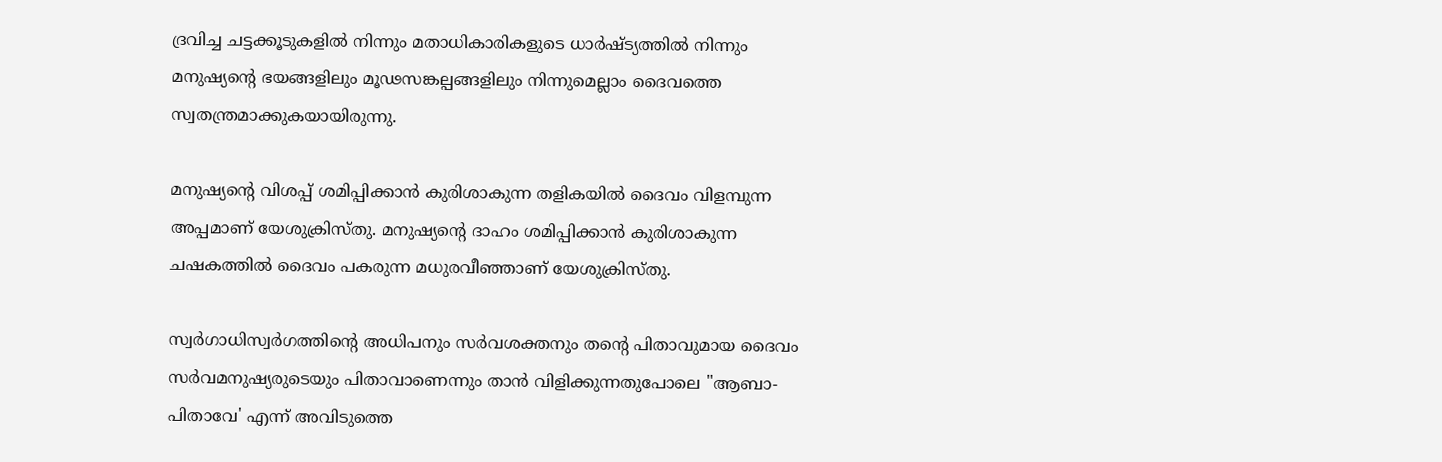ദ്രവിച്ച ചട്ടക്കൂടുകളിൽ നിന്നും മതാധികാരികളുടെ ധാർഷ്ട്യത്തിൽ നിന്നും മനുഷ്യന്റെ ഭയങ്ങളിലും മൂഢസങ്കല്പങ്ങളിലും നിന്നുമെല്ലാം ദൈവത്തെ സ്വതന്ത്രമാക്കുകയായിരുന്നു.

മനുഷ്യന്റെ വിശപ്പ് ശമിപ്പിക്കാൻ കുരിശാകുന്ന തളികയിൽ ദൈവം വിളമ്പുന്ന അപ്പമാണ് യേശുക്രിസ്തു. മനുഷ്യന്റെ ദാഹം ശമിപ്പിക്കാൻ കുരിശാകുന്ന ചഷകത്തിൽ ദൈവം പകരുന്ന മധുരവീഞ്ഞാണ് യേശുക്രിസ്തു.

സ്വർഗാധിസ്വർഗത്തിന്റെ അധിപനും സർവശക്തനും തന്റെ പിതാവുമായ ദൈവം സർവമനുഷ്യരുടെയും പിതാവാണെന്നും താൻ വിളിക്കുന്നതുപോലെ "ആബാ-പിതാവേ' എന്ന് അവിടുത്തെ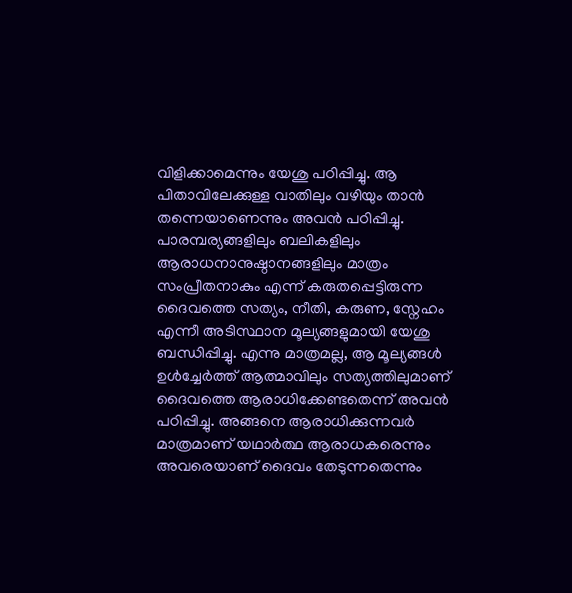വിളിക്കാമെന്നും യേശു പഠിപ്പിച്ചു. ആ പിതാവിലേക്കുള്ള വാതിലും വഴിയും താൻ തന്നെയാണെന്നും അവൻ പഠിപ്പിച്ചു. പാരമ്പര്യങ്ങളിലും ബലികളിലും ആരാധനാനുഷ്ഠാനങ്ങളിലും മാത്രം സംപ്രീതനാകും എന്ന് കരുതപ്പെട്ടിരുന്ന ദൈവത്തെ സത്യം, നീതി, കരുണ, സ്നേഹം എന്നീ അടിസ്ഥാന മൂല്യങ്ങളുമായി യേശു ബന്ധിപ്പിച്ചു. എന്നു മാത്രമല്ല, ആ മൂല്യങ്ങൾ ഉൾച്ചേർത്ത് ആത്മാവിലും സത്യത്തിലുമാണ് ദൈവത്തെ ആരാധിക്കേണ്ടതെന്ന് അവൻ പഠിപ്പിച്ചു. അങ്ങനെ ആരാധിക്കുന്നവർ മാത്രമാണ് യഥാർത്ഥ ആരാധകരെന്നും അവരെയാണ് ദൈവം തേടുന്നതെന്നും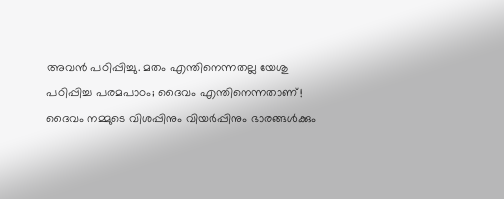അവൻ പഠിപ്പിച്ചു. മതം എന്തിനെന്നതല്ല യേശു പഠിപ്പിച്ച പരമപാഠം; ദൈവം എന്തിനെന്നതാണ്! ദൈവം നമ്മുടെ വിശപ്പിനും വിയർപ്പിനും ഭാരങ്ങൾക്കും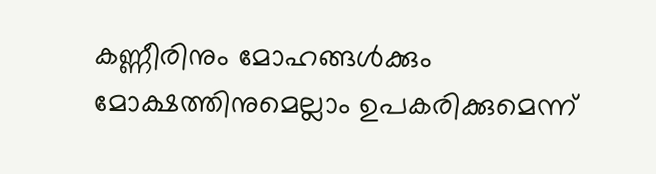കണ്ണീരിനും മോഹങ്ങൾക്കും മോക്ഷത്തിനുമെല്ലാം ഉപകരിക്കുമെന്ന്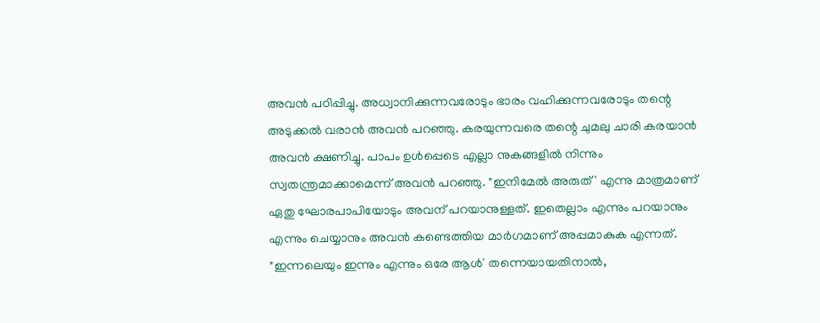അവൻ പഠിപ്പിച്ചു. അധ്വാനിക്കുന്നവരോടും ഭാരം വഹിക്കുന്നവരോടും തന്റെ അടുക്കൽ വരാൻ അവൻ പറഞ്ഞു. കരയുന്നവരെ തന്റെ ചുമലു ചാരി കരയാൻ അവൻ ക്ഷണിച്ചു. പാപം ഉൾപ്പെടെ എല്ലാ നുകങ്ങളിൽ നിന്നും സ്വതന്ത്രമാക്കാമെന്ന് അവൻ പറഞ്ഞു. "ഇനിമേൽ അരുത്' എന്നു മാത്രമാണ് ഏതു ഘോരപാപിയോടും അവന് പറയാനുള്ളത്. ഇതെല്ലാം എന്നും പറയാനും എന്നും ചെയ്യാനും അവൻ കണ്ടെത്തിയ മാർഗമാണ് അപ്പമാകുക എന്നത്. "ഇന്നലെയും ഇന്നും എന്നും ഒരേ ആൾ' തന്നെയായതിനാൽ,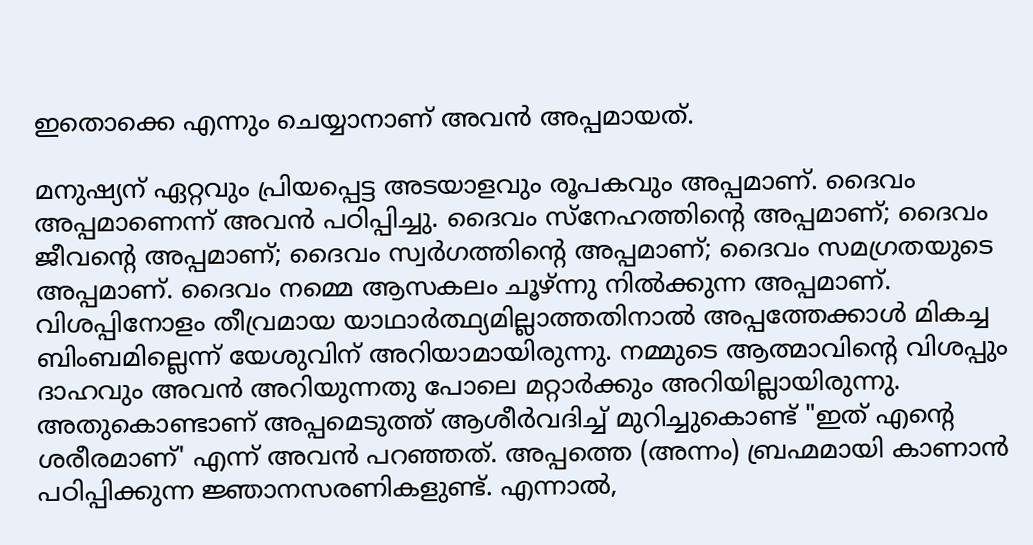ഇതൊക്കെ എന്നും ചെയ്യാനാണ് അവൻ അപ്പമായത്.

മനുഷ്യന് ഏറ്റവും പ്രിയപ്പെട്ട അടയാളവും രൂപകവും അപ്പമാണ്. ദൈവം അപ്പമാണെന്ന് അവൻ പഠിപ്പിച്ചു. ദൈവം സ്നേഹത്തിന്റെ അപ്പമാണ്; ദൈവം ജീവന്റെ അപ്പമാണ്; ദൈവം സ്വർഗത്തിന്റെ അപ്പമാണ്; ദൈവം സമഗ്രതയുടെ അപ്പമാണ്. ദൈവം നമ്മെ ആസകലം ചൂഴ്ന്നു നിൽക്കുന്ന അപ്പമാണ്. വിശപ്പിനോളം തീവ്രമായ യാഥാർത്ഥ്യമില്ലാത്തതിനാൽ അപ്പത്തേക്കാൾ മികച്ച ബിംബമില്ലെന്ന് യേശുവിന് അറിയാമായിരുന്നു. നമ്മുടെ ആത്മാവിന്റെ വിശപ്പും ദാഹവും അവൻ അറിയുന്നതു പോലെ മറ്റാർക്കും അറിയില്ലായിരുന്നു. അതുകൊണ്ടാണ് അപ്പമെടുത്ത് ആശീർവദിച്ച് മുറിച്ചുകൊണ്ട് "ഇത് എന്റെ ശരീരമാണ്' എന്ന് അവൻ പറഞ്ഞത്. അപ്പത്തെ (അന്നം) ബ്രഹ്മമായി കാണാൻ പഠിപ്പിക്കുന്ന ജ്ഞാനസരണികളുണ്ട്. എന്നാൽ,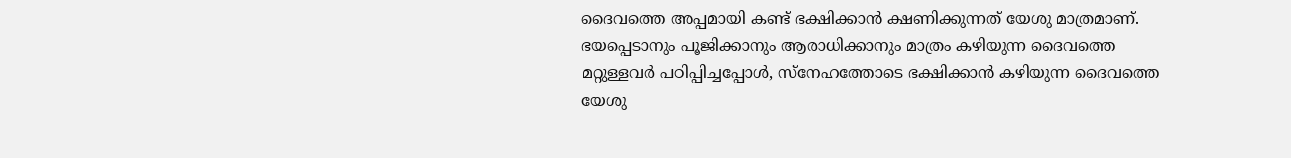ദൈവത്തെ അപ്പമായി കണ്ട് ഭക്ഷിക്കാൻ ക്ഷണിക്കുന്നത് യേശു മാത്രമാണ്. ഭയപ്പെടാനും പൂജിക്കാനും ആരാധിക്കാനും മാത്രം കഴിയുന്ന ദൈവത്തെ മറ്റുള്ളവർ പഠിപ്പിച്ചപ്പോൾ, സ്നേഹത്തോടെ ഭക്ഷിക്കാൻ കഴിയുന്ന ദൈവത്തെ യേശു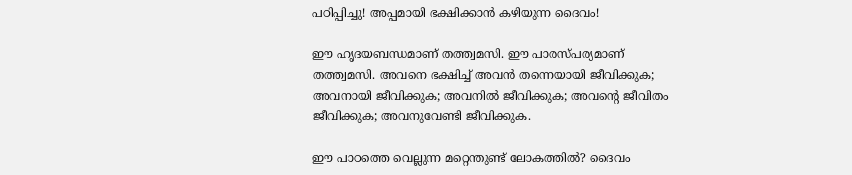പഠിപ്പിച്ചു! അപ്പമായി ഭക്ഷിക്കാൻ കഴിയുന്ന ദൈവം!

ഈ ഹൃദയബന്ധമാണ് തത്ത്വമസി. ഈ പാരസ്പര്യമാണ് തത്ത്വമസി. അവനെ ഭക്ഷിച്ച് അവൻ തന്നെയായി ജീവിക്കുക; അവനായി ജീവിക്കുക; അവനിൽ ജീവിക്കുക; അവന്റെ ജീവിതം ജീവിക്കുക; അവനുവേണ്ടി ജീവിക്കുക.

ഈ പാഠത്തെ വെല്ലുന്ന മറ്റെന്തുണ്ട് ലോകത്തിൽ? ദൈവം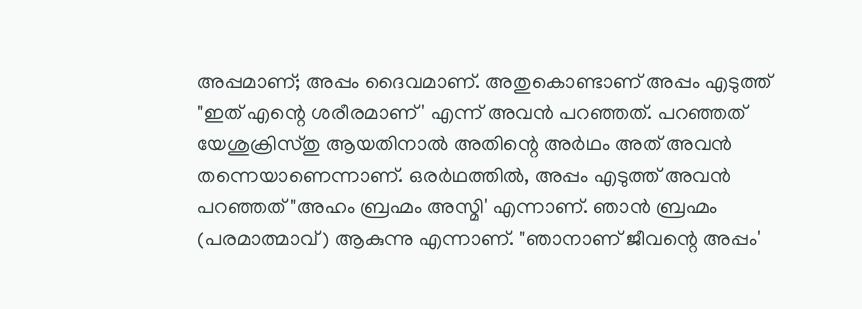അപ്പമാണ്; അപ്പം ദൈവമാണ്. അതുകൊണ്ടാണ് അപ്പം എടുത്ത് "ഇത് എന്റെ ശരീരമാണ്' എന്ന് അവൻ പറഞ്ഞത്. പറഞ്ഞത് യേശുക്രിസ്തു ആയതിനാൽ അതിന്റെ അർഥം അത് അവൻ തന്നെയാണെന്നാണ്. ഒരർഥത്തിൽ, അപ്പം എടുത്ത് അവൻ പറഞ്ഞത് "അഹം ബ്രഹ്മം അസ്മി' എന്നാണ്. ഞാൻ ബ്രഹ്മം (പരമാത്മാവ്) ആകുന്നു എന്നാണ്. "ഞാനാണ് ജീവന്റെ അപ്പം'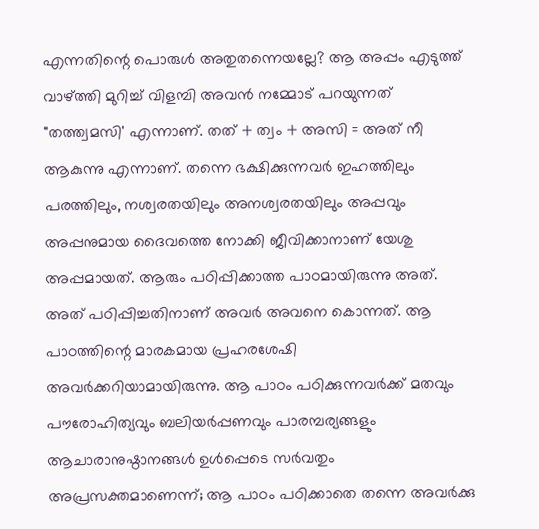എന്നതിന്റെ പൊരുൾ അതുതന്നെയല്ലേ? ആ അപ്പം എടുത്ത് വാഴ്ത്തി മുറിച്ച് വിളമ്പി അവൻ നമ്മോട് പറയുന്നത് "തത്ത്വമസി' എന്നാണ്. തത് + ത്വം + അസി = അത് നീ ആകുന്നു എന്നാണ്. തന്നെ ഭക്ഷിക്കുന്നവർ ഇഹത്തിലും പരത്തിലും, നശ്വരതയിലും അനശ്വരതയിലും അപ്പവും അപ്പനുമായ ദൈവത്തെ നോക്കി ജീവിക്കാനാണ് യേശു അപ്പമായത്. ആരും പഠിപ്പിക്കാത്ത പാഠമായിരുന്നു അത്. അത് പഠിപ്പിച്ചതിനാണ് അവർ അവനെ കൊന്നത്. ആ പാഠത്തിന്റെ മാരകമായ പ്രഹരശേഷി അവർക്കറിയാമായിരുന്നു. ആ പാഠം പഠിക്കുന്നവർക്ക് മതവും പൗരോഹിത്യവും ബലിയർപ്പണവും പാരമ്പര്യങ്ങളും ആചാരാനുഷ്ഠാനങ്ങൾ ഉൾപ്പെടെ സർവതും അപ്രസക്തമാണെന്ന്; ആ പാഠം പഠിക്കാതെ തന്നെ അവർക്കു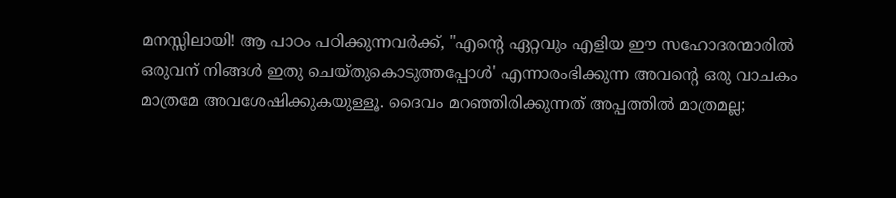മനസ്സിലായി! ആ പാഠം പഠിക്കുന്നവർക്ക്, "എന്റെ ഏറ്റവും എളിയ ഈ സഹോദരന്മാരിൽ ഒരുവന് നിങ്ങൾ ഇതു ചെയ്തുകൊടുത്തപ്പോൾ' എന്നാരംഭിക്കുന്ന അവന്റെ ഒരു വാചകം മാത്രമേ അവശേഷിക്കുകയുള്ളൂ. ദൈവം മറഞ്ഞിരിക്കുന്നത് അപ്പത്തിൽ മാത്രമല്ല;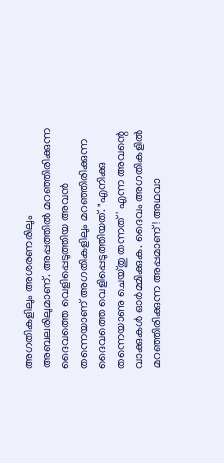അഗതികളിലും അശരണരിലും അബലരിലുമാണ്. അപ്പത്തിൽ മറഞ്ഞിരിക്കുന്ന ദൈവത്തെ വെളിപ്പെടുത്തിയ അവൻ തന്നെയാണ് അഗതികളിലും മറഞ്ഞിരിക്കുന്ന ദൈവത്തെ വെളിപ്പെടുത്തിയത്. "എനിക്കു തന്നെയാണു ചെയ്തു തന്നത്' എന്ന അവന്റെ വാക്കുകൾ ഓർമ്മിക്കുക. ദൈവം അഗതികളിൽ മറഞ്ഞിരിക്കുന്ന അപ്പമാണ്! അഥവാ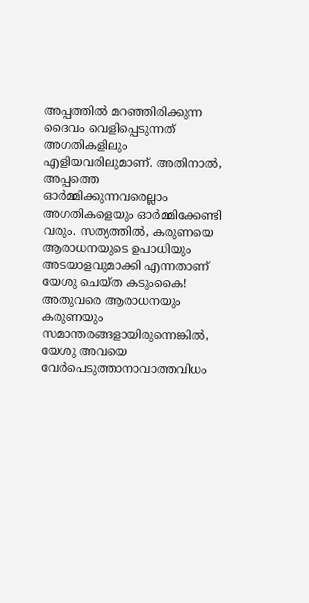അപ്പത്തിൽ മറഞ്ഞിരിക്കുന്ന ദൈവം വെളിപ്പെടുന്നത് അഗതികളിലും എളിയവരിലുമാണ്. അതിനാൽ, അപ്പത്തെ ഓർമ്മിക്കുന്നവരെല്ലാം അഗതികളെയും ഓർമ്മിക്കേണ്ടി വരും. സത്യത്തിൽ, കരുണയെ ആരാധനയുടെ ഉപാധിയും അടയാളവുമാക്കി എന്നതാണ് യേശു ചെയ്ത കടുംകൈ! അതുവരെ ആരാധനയും കരുണയും സമാന്തരങ്ങളായിരുന്നെങ്കിൽ, യേശു അവയെ വേർപെടുത്താനാവാത്തവിധം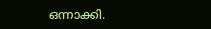ഒന്നാക്കി.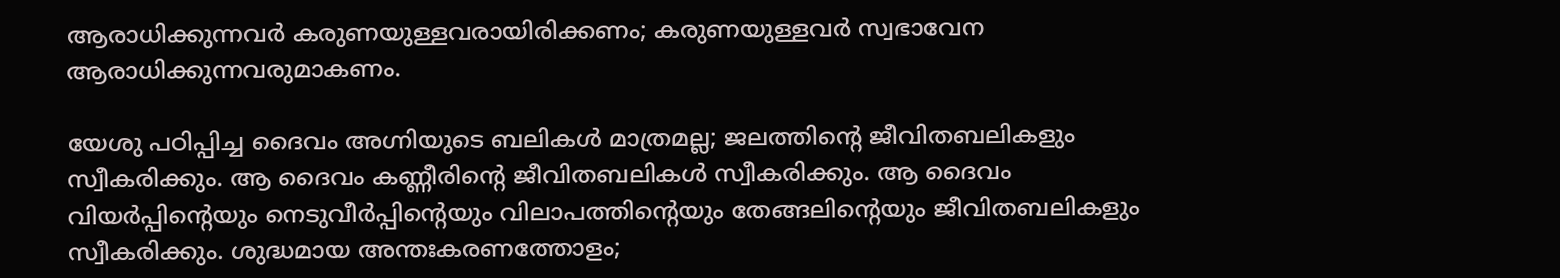ആരാധിക്കുന്നവർ കരുണയുള്ളവരായിരിക്കണം; കരുണയുള്ളവർ സ്വഭാവേന ആരാധിക്കുന്നവരുമാകണം.

യേശു പഠിപ്പിച്ച ദൈവം അഗ്നിയുടെ ബലികൾ മാത്രമല്ല; ജലത്തിന്റെ ജീവിതബലികളും സ്വീകരിക്കും. ആ ദൈവം കണ്ണീരിന്റെ ജീവിതബലികൾ സ്വീകരിക്കും. ആ ദൈവം വിയർപ്പിന്റെയും നെടുവീർപ്പിന്റെയും വിലാപത്തിന്റെയും തേങ്ങലിന്റെയും ജീവിതബലികളും സ്വീകരിക്കും. ശുദ്ധമായ അന്തഃകരണത്തോളം;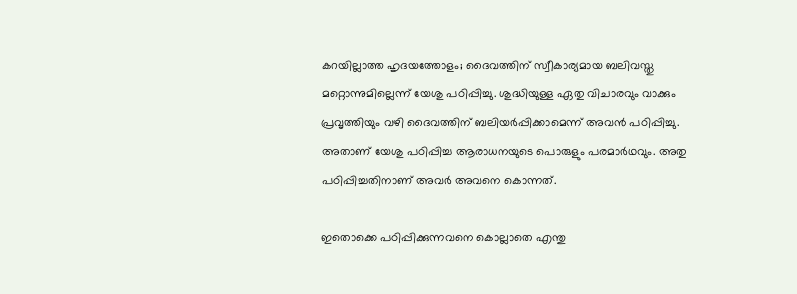കറയില്ലാത്ത ഹൃദയത്തോളം; ദൈവത്തിന് സ്വീകാര്യമായ ബലിവസ്തു മറ്റൊന്നുമില്ലെന്ന് യേശു പഠിപ്പിച്ചു. ശുദ്ധിയുള്ള ഏതു വിചാരവും വാക്കും പ്രവൃത്തിയും വഴി ദൈവത്തിന് ബലിയർപ്പിക്കാമെന്ന് അവൻ പഠിപ്പിച്ചു. അതാണ് യേശു പഠിപ്പിച്ച ആരാധനയുടെ പൊരുളും പരമാർഥവും. അതു പഠിപ്പിച്ചതിനാണ് അവർ അവനെ കൊന്നത്.

ഇതൊക്കെ പഠിപ്പിക്കുന്നവനെ കൊല്ലാതെ എന്തു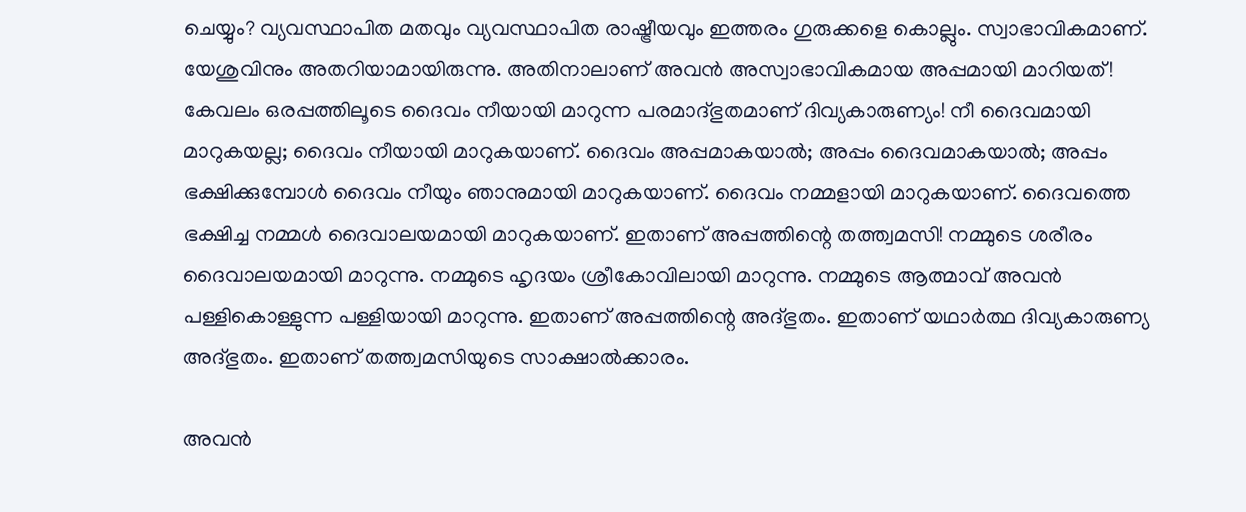ചെയ്യും? വ്യവസ്ഥാപിത മതവും വ്യവസ്ഥാപിത രാഷ്ട്രീയവും ഇത്തരം ഗുരുക്കളെ കൊല്ലും. സ്വാഭാവികമാണ്. യേശുവിനും അതറിയാമായിരുന്നു. അതിനാലാണ് അവൻ അസ്വാഭാവികമായ അപ്പമായി മാറിയത്! കേവലം ഒരപ്പത്തിലൂടെ ദൈവം നീയായി മാറുന്ന പരമാദ്ഭുതമാണ് ദിവ്യകാരുണ്യം! നീ ദൈവമായി മാറുകയല്ല; ദൈവം നീയായി മാറുകയാണ്. ദൈവം അപ്പമാകയാൽ; അപ്പം ദൈവമാകയാൽ; അപ്പം ഭക്ഷിക്കുമ്പോൾ ദൈവം നീയും ഞാനുമായി മാറുകയാണ്. ദൈവം നമ്മളായി മാറുകയാണ്. ദൈവത്തെ ഭക്ഷിച്ച നമ്മൾ ദൈവാലയമായി മാറുകയാണ്. ഇതാണ് അപ്പത്തിന്റെ തത്ത്വമസി! നമ്മുടെ ശരീരം ദൈവാലയമായി മാറുന്നു. നമ്മുടെ ഹൃദയം ശ്രീകോവിലായി മാറുന്നു. നമ്മുടെ ആത്മാവ് അവൻ പള്ളികൊള്ളുന്ന പള്ളിയായി മാറുന്നു. ഇതാണ് അപ്പത്തിന്റെ അദ്ഭുതം. ഇതാണ് യഥാർത്ഥ ദിവ്യകാരുണ്യ അദ്ഭുതം. ഇതാണ് തത്ത്വമസിയുടെ സാക്ഷാൽക്കാരം.

അവൻ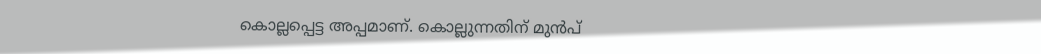കൊല്ലപ്പെട്ട അപ്പമാണ്. കൊല്ലുന്നതിന് മുൻപ്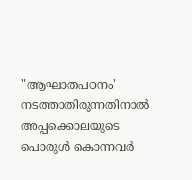"ആഘാതപഠനം' നടത്താതിരുന്നതിനാൽ അപ്പക്കൊലയുടെ പൊരുൾ കൊന്നവർ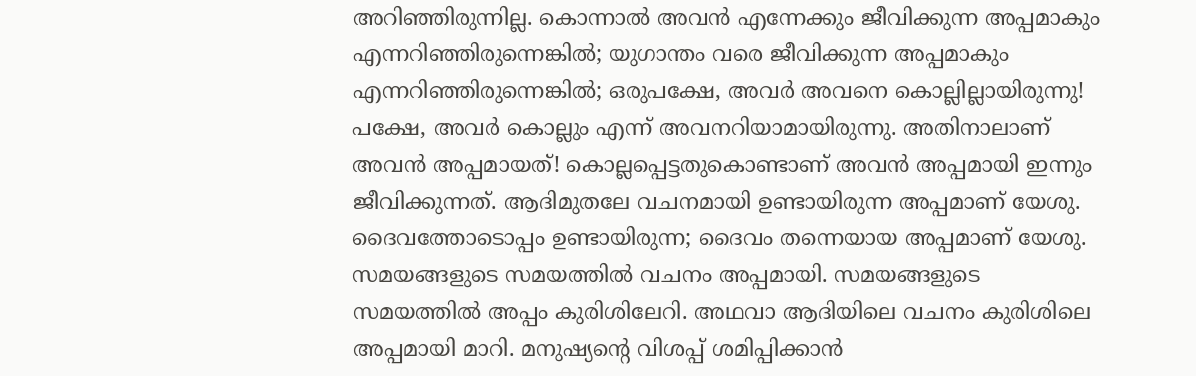അറിഞ്ഞിരുന്നില്ല. കൊന്നാൽ അവൻ എന്നേക്കും ജീവിക്കുന്ന അപ്പമാകും എന്നറിഞ്ഞിരുന്നെങ്കിൽ; യുഗാന്തം വരെ ജീവിക്കുന്ന അപ്പമാകും എന്നറിഞ്ഞിരുന്നെങ്കിൽ; ഒരുപക്ഷേ, അവർ അവനെ കൊല്ലില്ലായിരുന്നു! പക്ഷേ, അവർ കൊല്ലും എന്ന് അവനറിയാമായിരുന്നു. അതിനാലാണ് അവൻ അപ്പമായത്! കൊല്ലപ്പെട്ടതുകൊണ്ടാണ് അവൻ അപ്പമായി ഇന്നും ജീവിക്കുന്നത്. ആദിമുതലേ വചനമായി ഉണ്ടായിരുന്ന അപ്പമാണ് യേശു. ദൈവത്തോടൊപ്പം ഉണ്ടായിരുന്ന; ദൈവം തന്നെയായ അപ്പമാണ് യേശു. സമയങ്ങളുടെ സമയത്തിൽ വചനം അപ്പമായി. സമയങ്ങളുടെ സമയത്തിൽ അപ്പം കുരിശിലേറി. അഥവാ ആദിയിലെ വചനം കുരിശിലെ അപ്പമായി മാറി. മനുഷ്യന്റെ വിശപ്പ് ശമിപ്പിക്കാൻ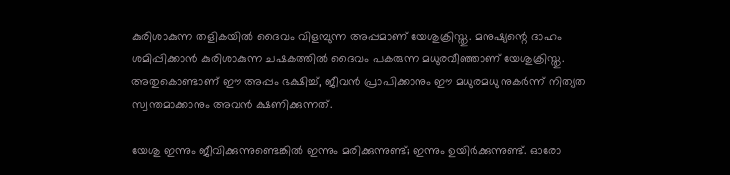കുരിശാകുന്ന തളികയിൽ ദൈവം വിളമ്പുന്ന അപ്പമാണ് യേശുക്രിസ്തു. മനുഷ്യന്റെ ദാഹം ശമിപ്പിക്കാൻ കുരിശാകുന്ന ചഷകത്തിൽ ദൈവം പകരുന്ന മധുരവീഞ്ഞാണ് യേശുക്രിസ്തു. അതുകൊണ്ടാണ് ഈ അപ്പം ഭക്ഷിച്ച്, ജീവൻ പ്രാപിക്കാനും ഈ മധുരമധു നുകർന്ന് നിത്യത സ്വന്തമാക്കാനും അവൻ ക്ഷണിക്കുന്നത്.

യേശു ഇന്നും ജീവിക്കുന്നുണ്ടെങ്കിൽ ഇന്നും മരിക്കുന്നുണ്ട്; ഇന്നും ഉയിർക്കുന്നുണ്ട്. ഓരോ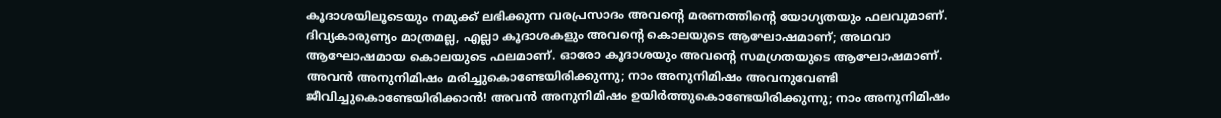കൂദാശയിലൂടെയും നമുക്ക് ലഭിക്കുന്ന വരപ്രസാദം അവന്റെ മരണത്തിന്റെ യോഗ്യതയും ഫലവുമാണ്. ദിവ്യകാരുണ്യം മാത്രമല്ല, എല്ലാ കൂദാശകളും അവന്റെ കൊലയുടെ ആഘോഷമാണ്; അഥവാ ആഘോഷമായ കൊലയുടെ ഫലമാണ്. ഓരോ കൂദാശയും അവന്റെ സമഗ്രതയുടെ ആഘോഷമാണ്. അവൻ അനുനിമിഷം മരിച്ചുകൊണ്ടേയിരിക്കുന്നു; നാം അനുനിമിഷം അവനുവേണ്ടി ജീവിച്ചുകൊണ്ടേയിരിക്കാൻ! അവൻ അനുനിമിഷം ഉയിർത്തുകൊണ്ടേയിരിക്കുന്നു; നാം അനുനിമിഷം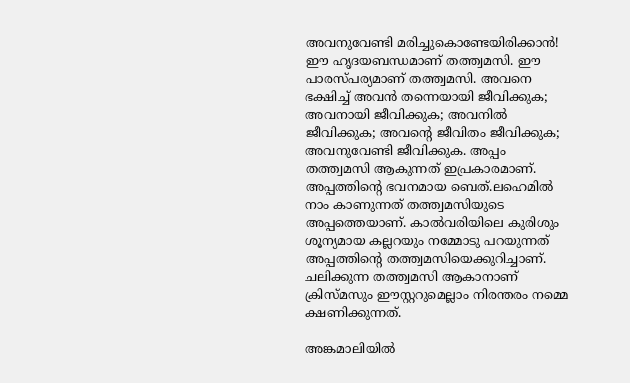അവനുവേണ്ടി മരിച്ചുകൊണ്ടേയിരിക്കാൻ! ഈ ഹൃദയബന്ധമാണ് തത്ത്വമസി. ഈ പാരസ്പര്യമാണ് തത്ത്വമസി. അവനെ ഭക്ഷിച്ച് അവൻ തന്നെയായി ജീവിക്കുക; അവനായി ജീവിക്കുക; അവനിൽ ജീവിക്കുക; അവന്റെ ജീവിതം ജീവിക്കുക; അവനുവേണ്ടി ജീവിക്കുക. അപ്പം തത്ത്വമസി ആകുന്നത് ഇപ്രകാരമാണ്. അപ്പത്തിന്റെ ഭവനമായ ബെത്.ലഹെമിൽ നാം കാണുന്നത് തത്ത്വമസിയുടെ അപ്പത്തെയാണ്. കാൽവരിയിലെ കുരിശും ശൂന്യമായ കല്ലറയും നമ്മോടു പറയുന്നത് അപ്പത്തിന്റെ തത്ത്വമസിയെക്കുറിച്ചാണ്. ചലിക്കുന്ന തത്ത്വമസി ആകാനാണ് ക്രിസ്മസും ഈസ്റ്ററുമെല്ലാം നിരന്തരം നമ്മെ ക്ഷണിക്കുന്നത്.

അങ്കമാലിയിൽ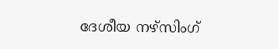ദേശീയ നഴ്സിംഗ്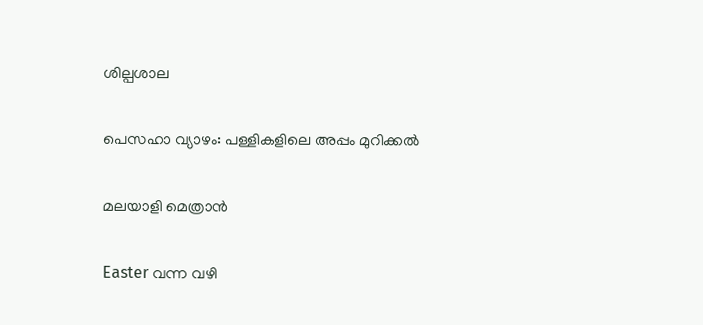ശില്പശാല

പെസഹാ വ്യാഴം: പള്ളികളിലെ അപ്പം മുറിക്കൽ

മലയാളി മെത്രാൻ

Easter വന്ന വഴി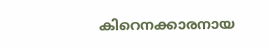കിറെനക്കാരനായ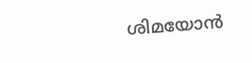ശിമയോന്‍